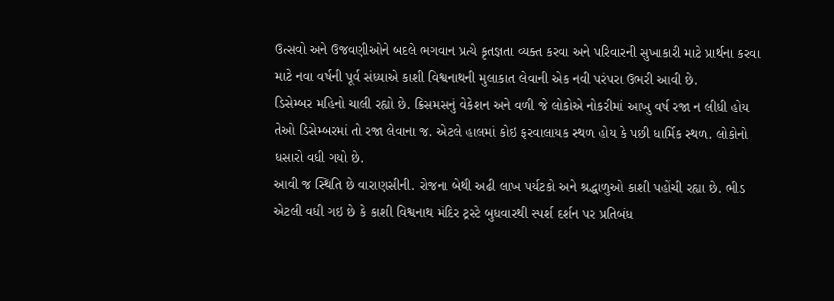ઉત્સવો અને ઉજવણીઓને બદલે ભગવાન પ્રત્યે કૃતજ્ઞતા વ્યક્ત કરવા અને પરિવારની સુખાકારી માટે પ્રાર્થના કરવા માટે નવા વર્ષની પૂર્વ સંધ્યાએ કાશી વિશ્વનાથની મુલાકાત લેવાની એક નવી પરંપરા ઉભરી આવી છે.
ડિસેમ્બર મહિનો ચાલી રહ્યો છે. ક્રિસમસનું વેકેશન અને વળી જે લોકોએ નોકરીમાં આખુ વર્ષ રજા ન લીધી હોય તેઓ ડિસેમ્બરમાં તો રજા લેવાના જ. એટલે હાલમાં કોઇ ફરવાલાયક સ્થળ હોય કે પછી ધાર્મિક સ્થળ. લોકોનો ધસારો વધી ગયો છે.
આવી જ સ્થિતિ છે વારાણસીની. રોજના બેથી અઢી લાખ પર્યટકો અને શ્રદ્ધાળુઓ કાશી પહોંચી રહ્યા છે. ભીડ એટલી વધી ગઇ છે કે કાશી વિશ્વનાથ મંદિર ટ્રસ્ટે બુધવારથી સ્પર્શ દર્શન પર પ્રતિબંધ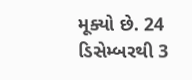મૂક્યો છે. 24 ડિસેમ્બરથી 3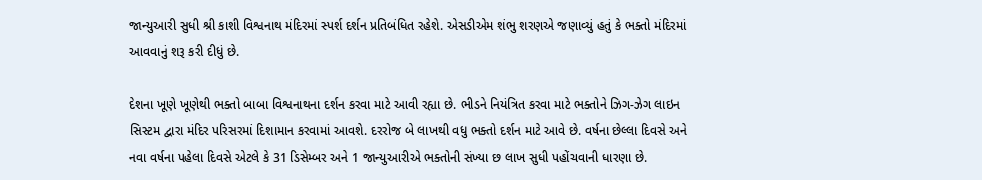જાન્યુઆરી સુધી શ્રી કાશી વિશ્વનાથ મંદિરમાં સ્પર્શ દર્શન પ્રતિબંધિત રહેશે. એસડીએમ શંભુ શરણએ જણાવ્યું હતું કે ભક્તો મંદિરમાં આવવાનું શરૂ કરી દીધું છે.

દેશના ખૂણે ખૂણેથી ભક્તો બાબા વિશ્વનાથના દર્શન કરવા માટે આવી રહ્યા છે. ભીડને નિયંત્રિત કરવા માટે ભક્તોને ઝિગ-ઝેગ લાઇન સિસ્ટમ દ્વારા મંદિર પરિસરમાં દિશામાન કરવામાં આવશે. દરરોજ બે લાખથી વધુ ભક્તો દર્શન માટે આવે છે. વર્ષના છેલ્લા દિવસે અને નવા વર્ષના પહેલા દિવસે એટલે કે 31 ડિસેમ્બર અને 1 જાન્યુઆરીએ ભક્તોની સંખ્યા છ લાખ સુધી પહોંચવાની ધારણા છે.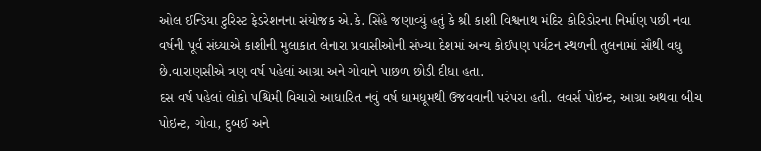ઓલ ઈન્ડિયા ટુરિસ્ટ ફેડરેશનના સંયોજક એ.કે. સિંહે જણાવ્યું હતું કે શ્રી કાશી વિશ્વનાથ મંદિર કોરિડોરના નિર્માણ પછી નવા વર્ષની પૂર્વ સંધ્યાએ કાશીની મુલાકાત લેનારા પ્રવાસીઓની સંખ્યા દેશમાં અન્ય કોઈપણ પર્યટન સ્થળની તુલનામાં સૌથી વધુ છે.વારાણસીએ ત્રણ વર્ષ પહેલાં આગ્રા અને ગોવાને પાછળ છોડી દીધા હતા.
દસ વર્ષ પહેલાં લોકો પશ્ચિમી વિચારો આધારિત નવું વર્ષ ધામધૂમથી ઉજવવાની પરંપરા હતી. લવર્સ પોઇન્ટ, આગ્રા અથવા બીચ પોઇન્ટ, ગોવા, દુબઈ અને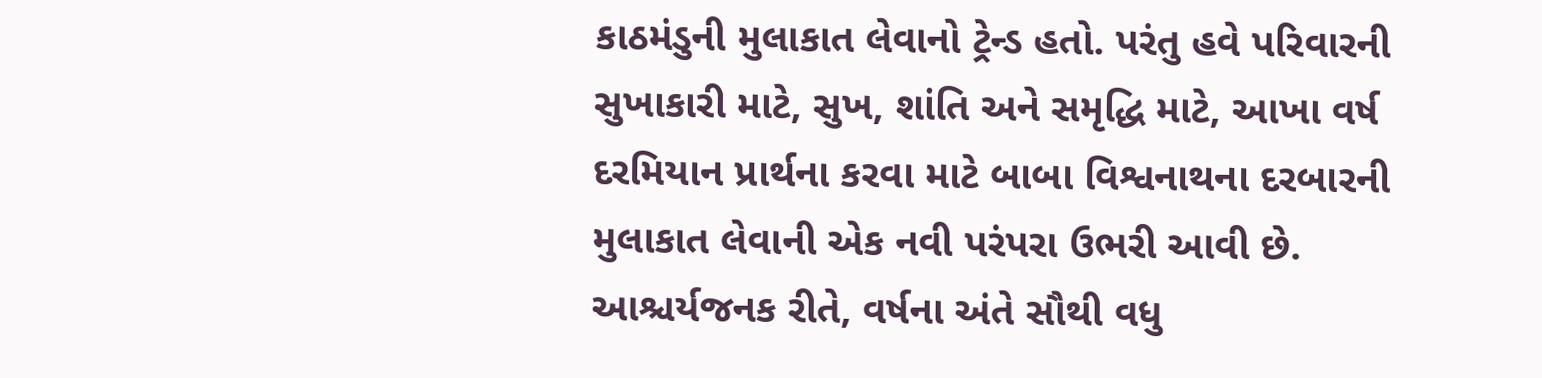કાઠમંડુની મુલાકાત લેવાનો ટ્રેન્ડ હતો. પરંતુ હવે પરિવારની સુખાકારી માટે, સુખ, શાંતિ અને સમૃદ્ધિ માટે, આખા વર્ષ દરમિયાન પ્રાર્થના કરવા માટે બાબા વિશ્વનાથના દરબારની મુલાકાત લેવાની એક નવી પરંપરા ઉભરી આવી છે. આશ્ચર્યજનક રીતે, વર્ષના અંતે સૌથી વધુ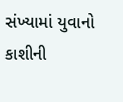સંખ્યામાં યુવાનો કાશીની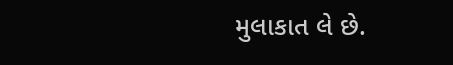મુલાકાત લે છે.